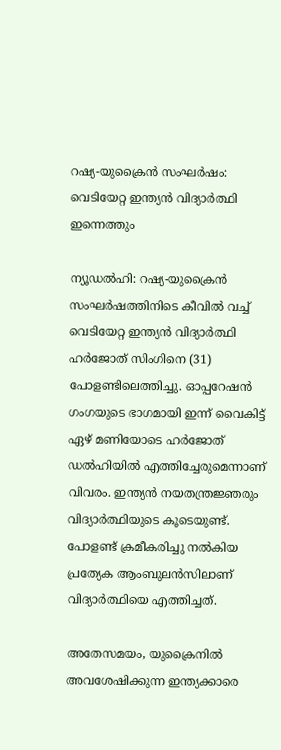റഷ്യ-യുക്രൈന്‍ സംഘര്‍ഷം: വെടിയേറ്റ ഇന്ത്യന്‍ വിദ്യാര്‍ത്ഥി ഇന്നെത്തും

ന്യൂഡല്‍ഹി: റഷ്യ-യുക്രൈന്‍ സംഘര്‍ഷത്തിനിടെ കീവില്‍ വച്ച് വെടിയേറ്റ ഇന്ത്യന്‍ വിദ്യാര്‍ത്ഥി ഹര്‍ജോത് സിംഗിനെ (31) പോളണ്ടിലെത്തിച്ചു. ഓപ്പറേഷന്‍ ഗംഗയുടെ ഭാഗമായി ഇന്ന് വൈകിട്ട് ഏഴ് മണിയോടെ ഹര്‍ജോത് ഡല്‍ഹിയില്‍ എത്തിച്ചേരുമെന്നാണ് വിവരം. ഇന്ത്യന്‍ നയതന്ത്രജ്ഞരും വിദ്യാര്‍ത്ഥിയുടെ കൂടെയുണ്ട്. പോളണ്ട് ക്രമീകരിച്ചു നല്‍കിയ പ്രത്യേക ആംബുലന്‍സിലാണ് വിദ്യാര്‍ത്ഥിയെ എത്തിച്ചത്.

അതേസമയം, യുക്രൈനില്‍ അവശേഷിക്കുന്ന ഇന്ത്യക്കാരെ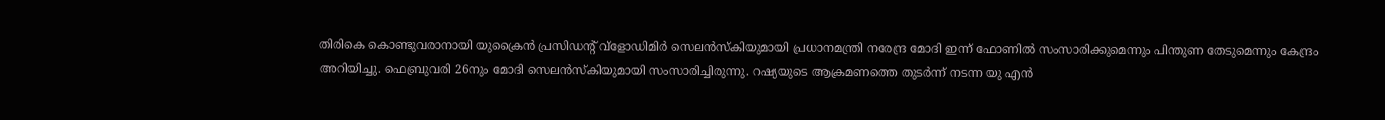തിരികെ കൊണ്ടുവരാനായി യുക്രൈന്‍ പ്രസിഡന്റ് വ്‌ളോഡിമിര്‍ സെലന്‍സ്‌കിയുമായി പ്രധാനമന്ത്രി നരേന്ദ്ര മോദി ഇന്ന് ഫോണില്‍ സംസാരിക്കുമെന്നും പിന്തുണ തേടുമെന്നും കേന്ദ്രം അറിയിച്ചു. ഫെബ്രുവരി 26നും മോദി സെലന്‍സ്‌കിയുമായി സംസാരിച്ചിരുന്നു. റഷ്യയുടെ ആക്രമണത്തെ തുടര്‍ന്ന് നടന്ന യു എന്‍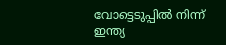വോട്ടെടുപ്പില്‍ നിന്ന് ഇന്ത്യ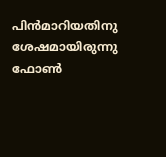പിന്‍മാറിയതിനു ശേഷമായിരുന്നു ഫോണ്‍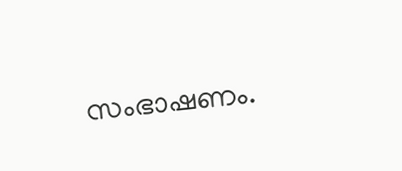സംഭാഷണം.